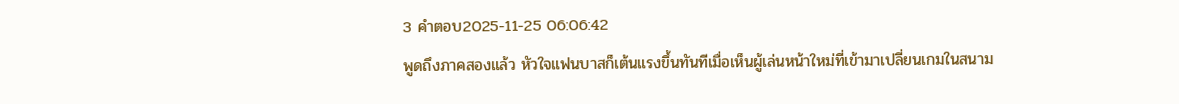3 คำตอบ2025-11-25 06:06:42
พูดถึงภาคสองแล้ว หัวใจแฟนบาสก็เต้นแรงขึ้นทันทีเมื่อเห็นผู้เล่นหน้าใหม่ที่เข้ามาเปลี่ยนเกมในสนาม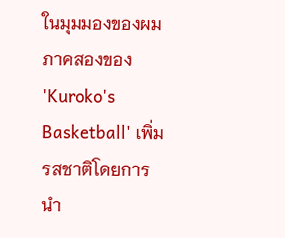ในมุมมองของผม ภาคสองของ 'Kuroko's Basketball' เพิ่มรสชาติโดยการนำ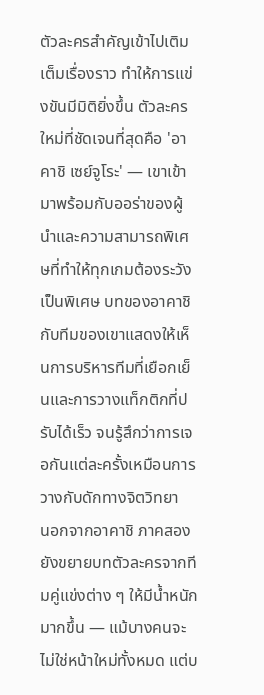ตัวละครสำคัญเข้าไปเติมเต็มเรื่องราว ทำให้การแข่งขันมีมิติยิ่งขึ้น ตัวละครใหม่ที่ชัดเจนที่สุดคือ 'อาคาชิ เซย์จูโระ' — เขาเข้ามาพร้อมกับออร่าของผู้นำและความสามารถพิเศษที่ทำให้ทุกเกมต้องระวังเป็นพิเศษ บทของอาคาชิกับทีมของเขาแสดงให้เห็นการบริหารทีมที่เยือกเย็นและการวางแท็กติกที่ปรับได้เร็ว จนรู้สึกว่าการเจอกันแต่ละครั้งเหมือนการวางกับดักทางจิตวิทยา
นอกจากอาคาชิ ภาคสองยังขยายบทตัวละครจากทีมคู่แข่งต่าง ๆ ให้มีน้ำหนักมากขึ้น — แม้บางคนจะไม่ใช่หน้าใหม่ทั้งหมด แต่บ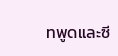ทพูดและซี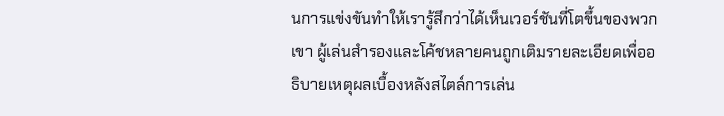นการแข่งขันทำให้เรารู้สึกว่าได้เห็นเวอร์ชันที่โตขึ้นของพวกเขา ผู้เล่นสำรองและโค้ชหลายคนถูกเติมรายละเอียดเพื่ออธิบายเหตุผลเบื้องหลังสไตล์การเล่น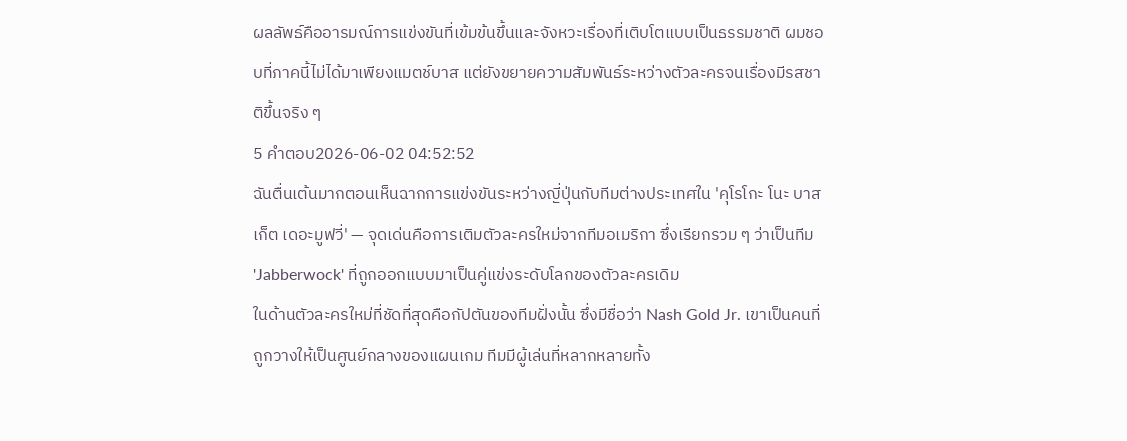ผลลัพธ์คืออารมณ์การแข่งขันที่เข้มข้นขึ้นและจังหวะเรื่องที่เติบโตแบบเป็นธรรมชาติ ผมชอบที่ภาคนี้ไม่ได้มาเพียงแมตช์บาส แต่ยังขยายความสัมพันธ์ระหว่างตัวละครจนเรื่องมีรสชาติขึ้นจริง ๆ
5 คำตอบ2026-06-02 04:52:52
ฉันตื่นเต้นมากตอนเห็นฉากการแข่งขันระหว่างญี่ปุ่นกับทีมต่างประเทศใน 'คุโรโกะ โนะ บาสเก็ต เดอะมูฟวี่' — จุดเด่นคือการเติมตัวละครใหม่จากทีมอเมริกา ซึ่งเรียกรวม ๆ ว่าเป็นทีม 'Jabberwock' ที่ถูกออกแบบมาเป็นคู่แข่งระดับโลกของตัวละครเดิม
ในด้านตัวละครใหม่ที่ชัดที่สุดคือกัปตันของทีมฝั่งนั้น ซึ่งมีชื่อว่า Nash Gold Jr. เขาเป็นคนที่ถูกวางให้เป็นศูนย์กลางของแผนเกม ทีมมีผู้เล่นที่หลากหลายทั้ง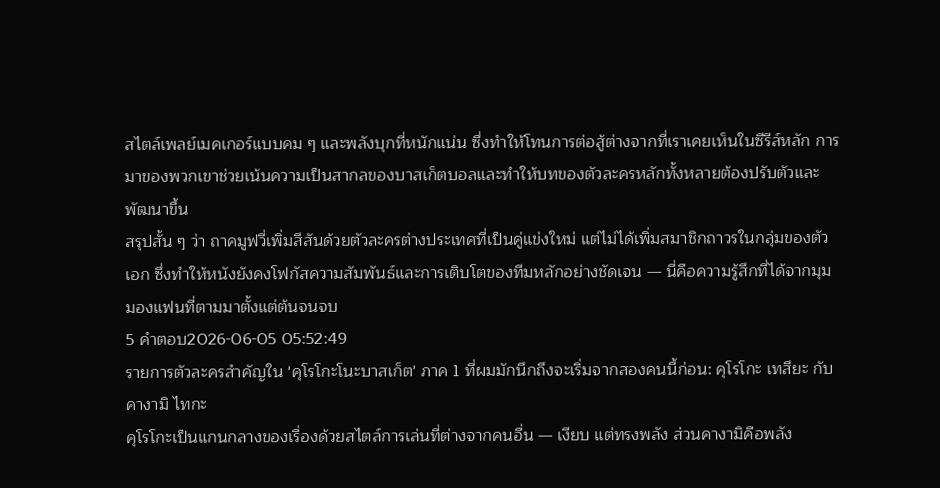สไตล์เพลย์เมคเกอร์แบบคม ๆ และพลังบุกที่หนักแน่น ซึ่งทำให้โทนการต่อสู้ต่างจากที่เราเคยเห็นในซีรีส์หลัก การมาของพวกเขาช่วยเน้นความเป็นสากลของบาสเก็ตบอลและทำให้บทของตัวละครหลักทั้งหลายต้องปรับตัวและพัฒนาขึ้น
สรุปสั้น ๆ ว่า ถาคมูฟวี่เพิ่มสีสันด้วยตัวละครต่างประเทศที่เป็นคู่แข่งใหม่ แต่ไม่ได้เพิ่มสมาชิกถาวรในกลุ่มของตัวเอก ซึ่งทำให้หนังยังคงโฟกัสความสัมพันธ์และการเติบโตของทีมหลักอย่างชัดเจน — นี่คือความรู้สึกที่ได้จากมุมมองแฟนที่ตามมาตั้งแต่ต้นจนจบ
5 คำตอบ2026-06-05 05:52:49
รายการตัวละครสำคัญใน 'คุโรโกะโนะบาสเก็ต' ภาค 1 ที่ผมมักนึกถึงจะเริ่มจากสองคนนี้ก่อน: คุโรโกะ เทสึยะ กับ คางามิ ไทกะ
คุโรโกะเป็นแกนกลางของเรื่องด้วยสไตล์การเล่นที่ต่างจากคนอื่น — เงียบ แต่ทรงพลัง ส่วนคางามิคือพลัง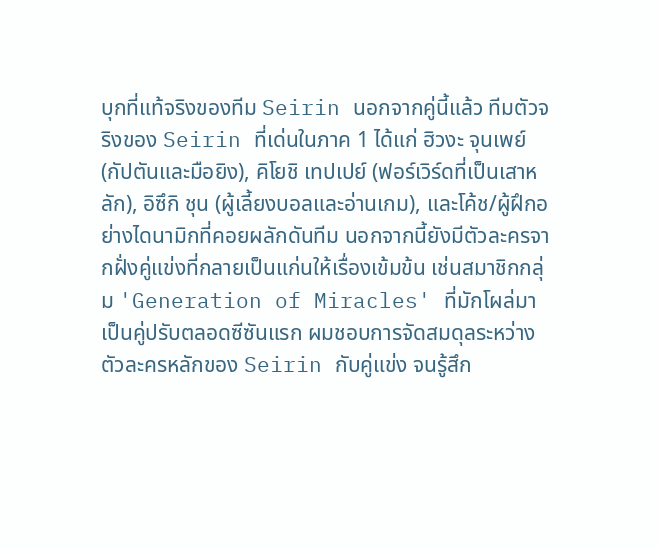บุกที่แท้จริงของทีม Seirin นอกจากคู่นี้แล้ว ทีมตัวจริงของ Seirin ที่เด่นในภาค 1 ได้แก่ ฮิวงะ จุนเพย์ (กัปตันและมือยิง), คิโยชิ เทปเปย์ (ฟอร์เวิร์ดที่เป็นเสาหลัก), อิซึกิ ชุน (ผู้เลี้ยงบอลและอ่านเกม), และโค้ช/ผู้ฝึกอย่างไดนามิกที่คอยผลักดันทีม นอกจากนี้ยังมีตัวละครจากฝั่งคู่แข่งที่กลายเป็นแก่นให้เรื่องเข้มข้น เช่นสมาชิกกลุ่ม 'Generation of Miracles' ที่มักโผล่มาเป็นคู่ปรับตลอดซีซันแรก ผมชอบการจัดสมดุลระหว่างตัวละครหลักของ Seirin กับคู่แข่ง จนรู้สึก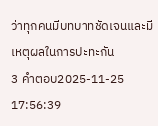ว่าทุกคนมีบทบาทชัดเจนและมีเหตุผลในการปะทะกัน
3 คำตอบ2025-11-25 17:56:39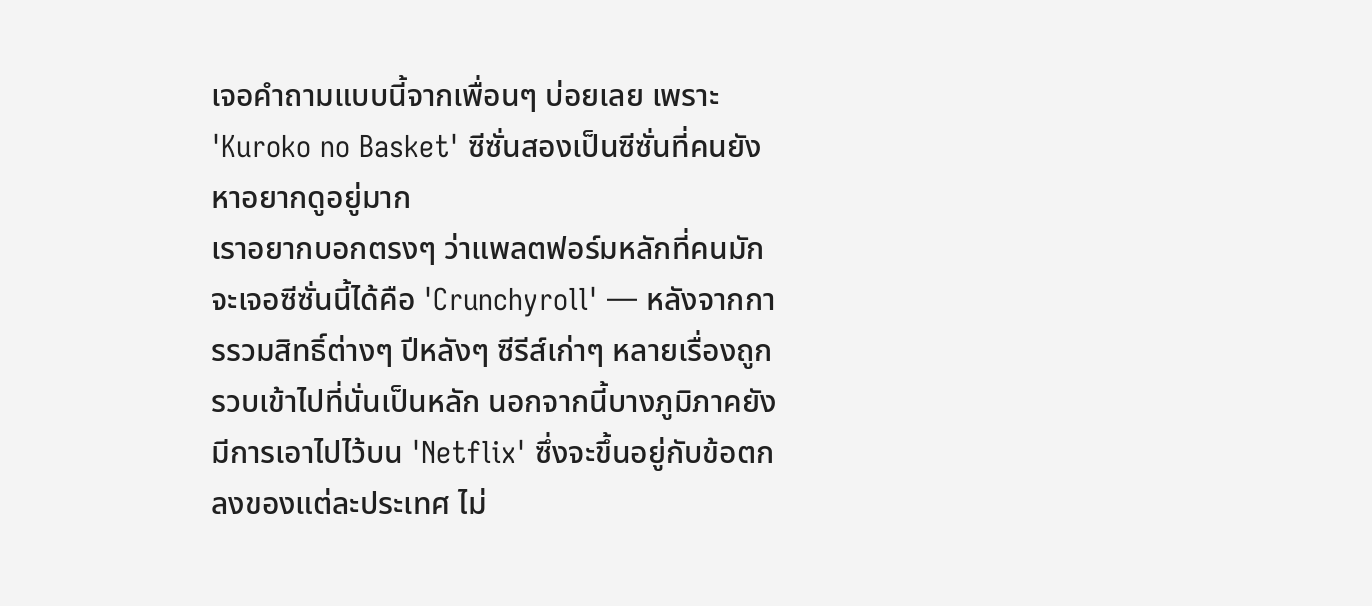เจอคำถามแบบนี้จากเพื่อนๆ บ่อยเลย เพราะ 'Kuroko no Basket' ซีซั่นสองเป็นซีซั่นที่คนยังหาอยากดูอยู่มาก
เราอยากบอกตรงๆ ว่าแพลตฟอร์มหลักที่คนมักจะเจอซีซั่นนี้ได้คือ 'Crunchyroll' — หลังจากการรวมสิทธิ์ต่างๆ ปีหลังๆ ซีรีส์เก่าๆ หลายเรื่องถูกรวบเข้าไปที่นั่นเป็นหลัก นอกจากนี้บางภูมิภาคยังมีการเอาไปไว้บน 'Netflix' ซึ่งจะขึ้นอยู่กับข้อตกลงของแต่ละประเทศ ไม่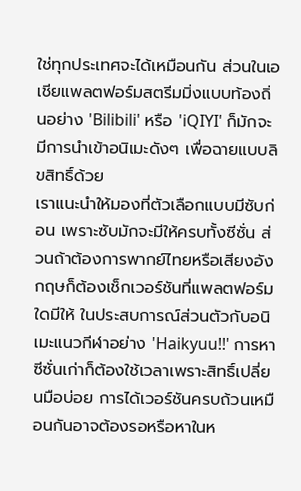ใช่ทุกประเทศจะได้เหมือนกัน ส่วนในเอเชียแพลตฟอร์มสตรีมมิ่งแบบท้องถิ่นอย่าง 'Bilibili' หรือ 'iQIYI' ก็มักจะมีการนำเข้าอนิเมะดังๆ เพื่อฉายแบบลิขสิทธิ์ด้วย
เราแนะนำให้มองที่ตัวเลือกแบบมีซับก่อน เพราะซับมักจะมีให้ครบทั้งซีซั่น ส่วนถ้าต้องการพากย์ไทยหรือเสียงอังกฤษก็ต้องเช็กเวอร์ชันที่แพลตฟอร์มใดมีให้ ในประสบการณ์ส่วนตัวกับอนิเมะแนวกีฬาอย่าง 'Haikyuu!!' การหาซีซั่นเก่าก็ต้องใช้เวลาเพราะสิทธิ์เปลี่ยนมือบ่อย การได้เวอร์ชันครบถ้วนเหมือนกันอาจต้องรอหรือหาในห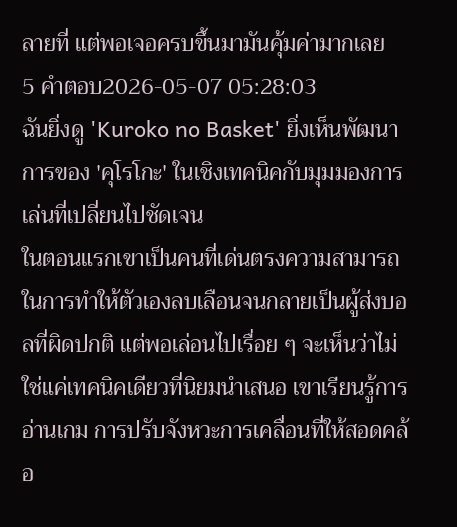ลายที่ แต่พอเจอครบขึ้นมามันคุ้มค่ามากเลย
5 คำตอบ2026-05-07 05:28:03
ฉันยิ่งดู 'Kuroko no Basket' ยิ่งเห็นพัฒนาการของ 'คุโรโกะ' ในเชิงเทคนิคกับมุมมองการเล่นที่เปลี่ยนไปชัดเจน
ในตอนแรกเขาเป็นคนที่เด่นตรงความสามารถในการทำให้ตัวเองลบเลือนจนกลายเป็นผู้ส่งบอลที่ผิดปกติ แต่พอเล่อนไปเรื่อย ๆ จะเห็นว่าไม่ใช่แค่เทคนิคเดียวที่นิยมนำเสนอ เขาเรียนรู้การอ่านเกม การปรับจังหวะการเคลื่อนที่ให้สอดคล้อ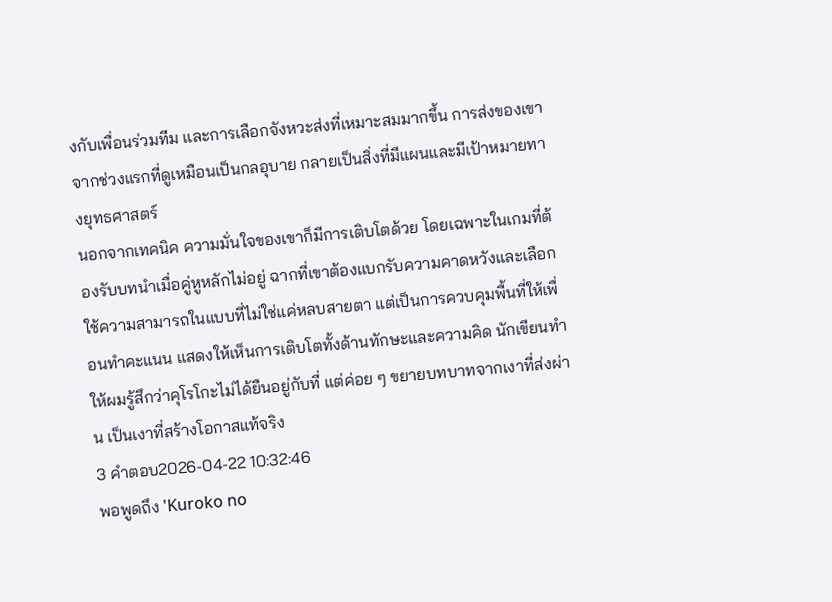งกับเพื่อนร่วมทีม และการเลือกจังหวะส่งที่เหมาะสมมากขึ้น การส่งของเขาจากช่วงแรกที่ดูเหมือนเป็นกลอุบาย กลายเป็นสิ่งที่มีแผนและมีเป้าหมายทางยุทธศาสตร์
นอกจากเทคนิค ความมั่นใจของเขาก็มีการเติบโตด้วย โดยเฉพาะในเกมที่ต้องรับบทนำเมื่อคู่หูหลักไม่อยู่ ฉากที่เขาต้องแบกรับความคาดหวังและเลือกใช้ความสามารถในแบบที่ไม่ใช่แค่หลบสายตา แต่เป็นการควบคุมพื้นที่ให้เพื่อนทำคะแนน แสดงให้เห็นการเติบโตทั้งด้านทักษะและความคิด นักเขียนทำให้ผมรู้สึกว่าคุโรโกะไม่ได้ยืนอยู่กับที่ แต่ค่อย ๆ ขยายบทบาทจากเงาที่ส่งผ่าน เป็นเงาที่สร้างโอกาสแท้จริง
3 คำตอบ2026-04-22 10:32:46
พอพูดถึง 'Kuroko no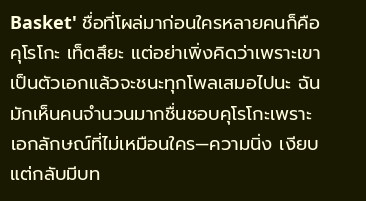Basket' ชื่อที่โผล่มาก่อนใครหลายคนก็คือ คุโรโกะ เท็ตสึยะ แต่อย่าเพิ่งคิดว่าเพราะเขาเป็นตัวเอกแล้วจะชนะทุกโพลเสมอไปนะ ฉันมักเห็นคนจำนวนมากชื่นชอบคุโรโกะเพราะเอกลักษณ์ที่ไม่เหมือนใคร—ความนิ่ง เงียบ แต่กลับมีบท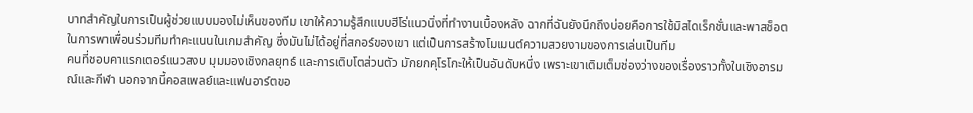บาทสำคัญในการเป็นผู้ช่วยแบบมองไม่เห็นของทีม เขาให้ความรู้สึกแบบฮีโร่แนวนิ่งที่ทำงานเบื้องหลัง ฉากที่ฉันยังนึกถึงบ่อยคือการใช้มิสไดเร็กชั่นและพาสช็อตในการพาเพื่อนร่วมทีมทำคะแนนในเกมสำคัญ ซึ่งมันไม่ได้อยู่ที่สกอร์ของเขา แต่เป็นการสร้างโมเมนต์ความสวยงามของการเล่นเป็นทีม
คนที่ชอบคาแรกเตอร์แนวสงบ มุมมองเชิงกลยุทธ์ และการเติบโตส่วนตัว มักยกคุโรโกะให้เป็นอันดับหนึ่ง เพราะเขาเติมเต็มช่องว่างของเรื่องราวทั้งในเชิงอารมณ์และกีฬา นอกจากนี้คอสเพลย์และแฟนอาร์ตขอ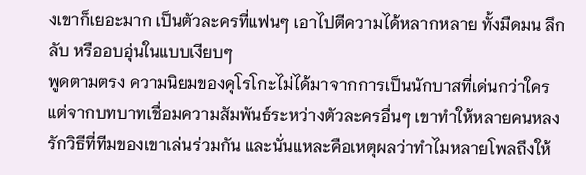งเขาก็เยอะมาก เป็นตัวละครที่แฟนๆ เอาไปตีความได้หลากหลาย ทั้งมืดมน ลึกลับ หรืออบอุ่นในแบบเงียบๆ
พูดตามตรง ความนิยมของคุโรโกะไม่ได้มาจากการเป็นนักบาสที่เด่นกว่าใคร แต่จากบทบาทเชื่อมความสัมพันธ์ระหว่างตัวละครอื่นๆ เขาทำให้หลายคนหลงรักวิธีที่ทีมของเขาเล่นร่วมกัน และนั่นแหละคือเหตุผลว่าทำไมหลายโพลถึงให้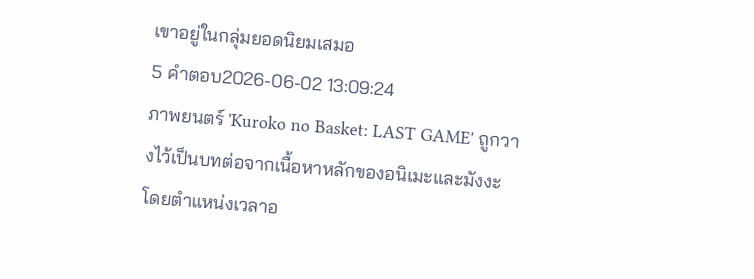เขาอยู่ในกลุ่มยอดนิยมเสมอ
5 คำตอบ2026-06-02 13:09:24
ภาพยนตร์ 'Kuroko no Basket: LAST GAME' ถูกวางไว้เป็นบทต่อจากเนื้อหาหลักของอนิเมะและมังงะ โดยตำแหน่งเวลาอ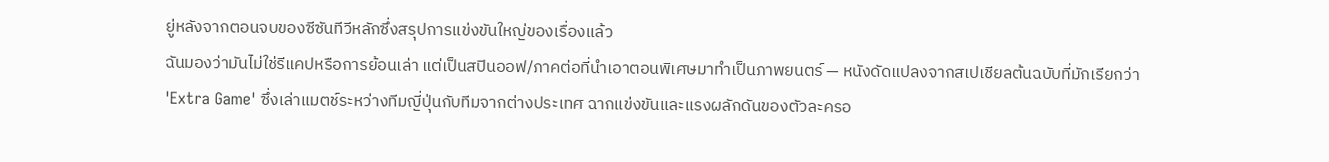ยู่หลังจากตอนจบของซีซันทีวีหลักซึ่งสรุปการแข่งขันใหญ่ของเรื่องแล้ว
ฉันมองว่ามันไม่ใช่รีแคปหรือการย้อนเล่า แต่เป็นสปินออฟ/ภาคต่อที่นำเอาตอนพิเศษมาทำเป็นภาพยนตร์ — หนังดัดแปลงจากสเปเชียลต้นฉบับที่มักเรียกว่า 'Extra Game' ซึ่งเล่าแมตช์ระหว่างทีมญี่ปุ่นกับทีมจากต่างประเทศ ฉากแข่งขันและแรงผลักดันของตัวละครอ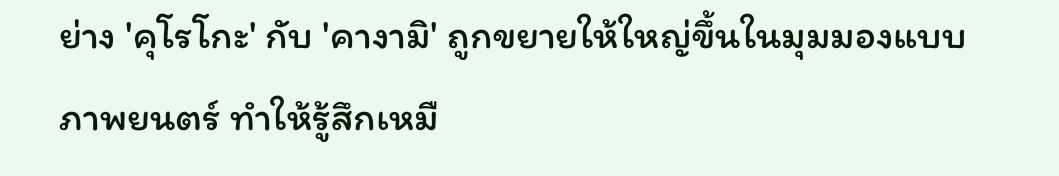ย่าง 'คุโรโกะ' กับ 'คางามิ' ถูกขยายให้ใหญ่ขึ้นในมุมมองแบบภาพยนตร์ ทำให้รู้สึกเหมื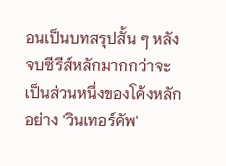อนเป็นบทสรุปสั้น ๆ หลังจบซีรีส์หลักมากกว่าจะเป็นส่วนหนึ่งของโค้งหลักอย่าง 'วินเทอร์คัพ'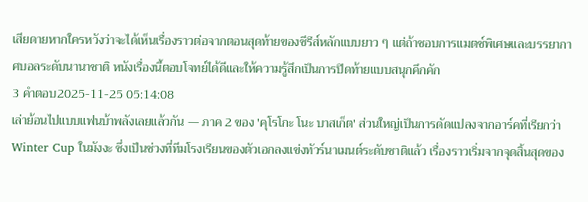เสียดายหากใครหวังว่าจะได้เห็นเรื่องราวต่อจากตอนสุดท้ายของซีรีส์หลักแบบยาว ๆ แต่ถ้าชอบการแมตช์พิเศษและบรรยากาศบอลระดับนานาชาติ หนังเรื่องนี้ตอบโจทย์ได้ดีและให้ความรู้สึกเป็นการปิดท้ายแบบสนุกคึกคัก
3 คำตอบ2025-11-25 05:14:08
เล่าย้อนไปแบบแฟนบ้าพลังเลยแล้วกัน — ภาค 2 ของ 'คุโรโกะ โนะ บาสเก็ต' ส่วนใหญ่เป็นการดัดแปลงจากอาร์คที่เรียกว่า Winter Cup ในมังงะ ซึ่งเป็นช่วงที่ทีมโรงเรียนของตัวเอกลงแข่งทัวร์นาเมนต์ระดับชาติแล้ว เรื่องราวเริ่มจากจุดสิ้นสุดของ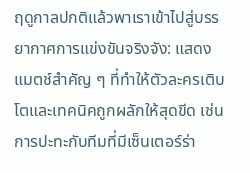ฤดูกาลปกติแล้วพาเราเข้าไปสู่บรรยากาศการแข่งขันจริงจัง: แสดงแมตช์สำคัญ ๆ ที่ทำให้ตัวละครเติบโตและเทคนิคถูกผลักให้สุดขีด เช่น การปะทะกับทีมที่มีเซ็นเตอร์ร่า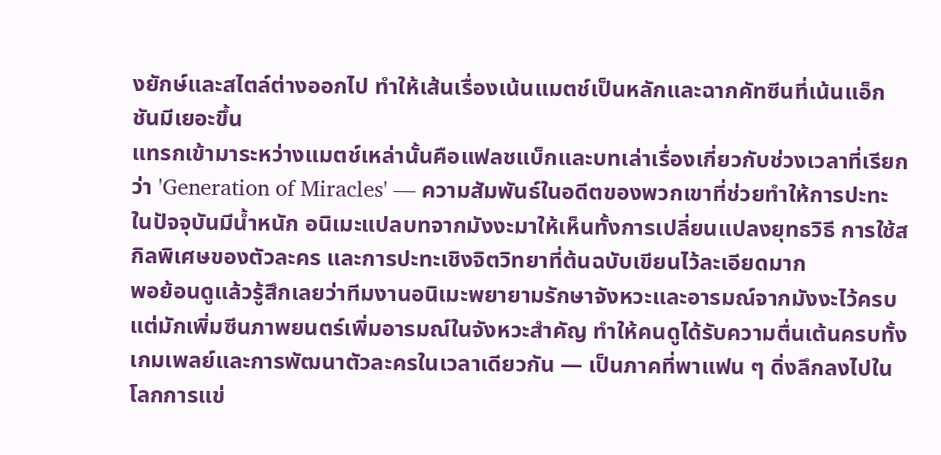งยักษ์และสไตล์ต่างออกไป ทำให้เส้นเรื่องเน้นแมตช์เป็นหลักและฉากคัทซีนที่เน้นแอ็กชันมีเยอะขึ้น
แทรกเข้ามาระหว่างแมตช์เหล่านั้นคือแฟลชแบ็กและบทเล่าเรื่องเกี่ยวกับช่วงเวลาที่เรียกว่า 'Generation of Miracles' — ความสัมพันธ์ในอดีตของพวกเขาที่ช่วยทำให้การปะทะในปัจจุบันมีน้ำหนัก อนิเมะแปลบทจากมังงะมาให้เห็นทั้งการเปลี่ยนแปลงยุทธวิธี การใช้สกิลพิเศษของตัวละคร และการปะทะเชิงจิตวิทยาที่ต้นฉบับเขียนไว้ละเอียดมาก
พอย้อนดูแล้วรู้สึกเลยว่าทีมงานอนิเมะพยายามรักษาจังหวะและอารมณ์จากมังงะไว้ครบ แต่มักเพิ่มซีนภาพยนตร์เพิ่มอารมณ์ในจังหวะสำคัญ ทำให้คนดูได้รับความตื่นเต้นครบทั้งเกมเพลย์และการพัฒนาตัวละครในเวลาเดียวกัน — เป็นภาคที่พาแฟน ๆ ดิ่งลึกลงไปในโลกการแข่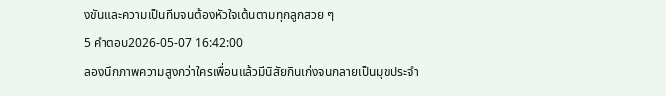งขันและความเป็นทีมจนต้องหัวใจเต้นตามทุกลูกสวย ๆ
5 คำตอบ2026-05-07 16:42:00
ลองนึกภาพความสูงกว่าใครเพื่อนแล้วมีนิสัยกินเก่งจนกลายเป็นมุขประจำ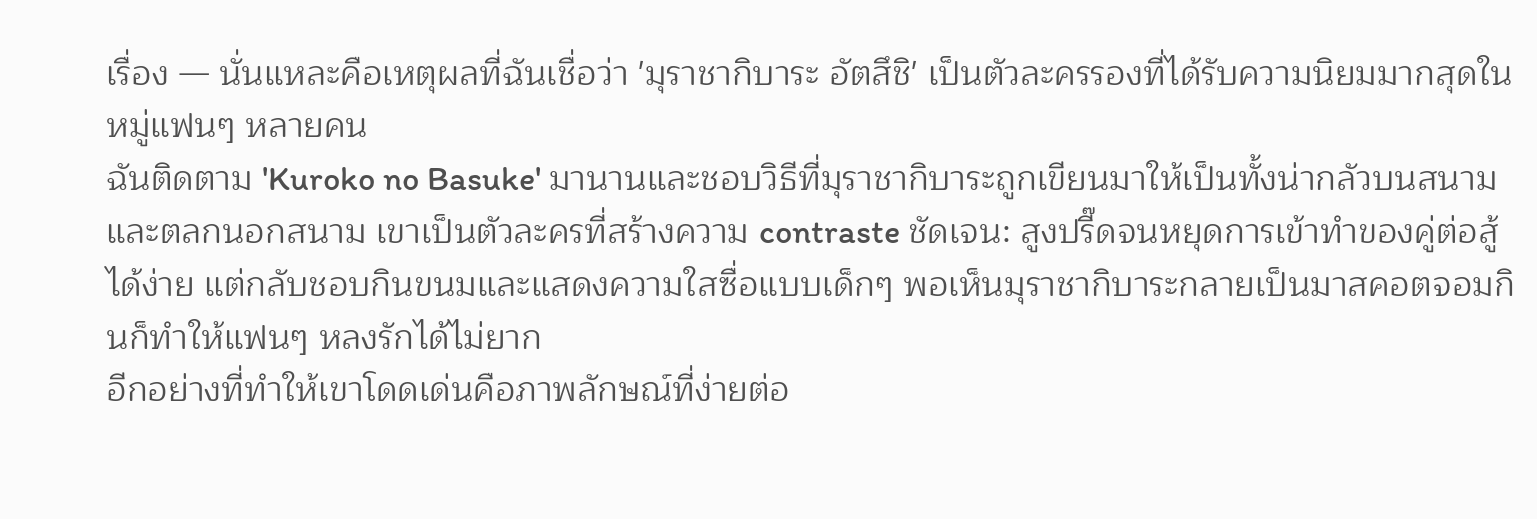เรื่อง — นั่นแหละคือเหตุผลที่ฉันเชื่อว่า 'มุราชากิบาระ อัตสึชิ' เป็นตัวละครรองที่ได้รับความนิยมมากสุดในหมู่แฟนๆ หลายคน
ฉันติดตาม 'Kuroko no Basuke' มานานและชอบวิธีที่มุราชากิบาระถูกเขียนมาให้เป็นทั้งน่ากลัวบนสนามและตลกนอกสนาม เขาเป็นตัวละครที่สร้างความ contraste ชัดเจน: สูงปรี๊ดจนหยุดการเข้าทำของคู่ต่อสู้ได้ง่าย แต่กลับชอบกินขนมและแสดงความใสซื่อแบบเด็กๆ พอเห็นมุราชากิบาระกลายเป็นมาสคอตจอมกินก็ทำให้แฟนๆ หลงรักได้ไม่ยาก
อีกอย่างที่ทำให้เขาโดดเด่นคือภาพลักษณ์ที่ง่ายต่อ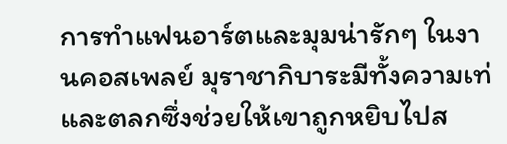การทำแฟนอาร์ตและมุมน่ารักๆ ในงานคอสเพลย์ มุราชากิบาระมีทั้งความเท่และตลกซึ่งช่วยให้เขาถูกหยิบไปส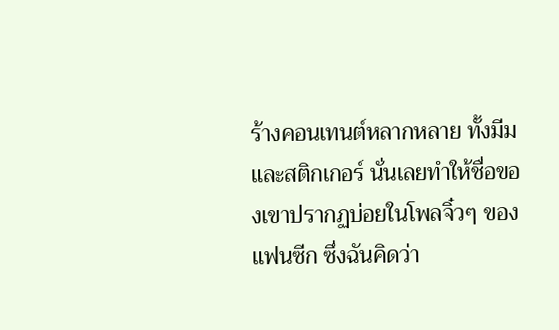ร้างคอนเทนต์หลากหลาย ทั้งมีมและสติกเกอร์ นั่นเลยทำให้ชื่อของเขาปรากฏบ่อยในโพลจิ๋วๆ ของแฟนซีก ซึ่งฉันคิดว่า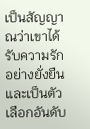เป็นสัญญาณว่าเขาได้รับความรักอย่างยั่งยืนและเป็นตัวเลือกอันดับ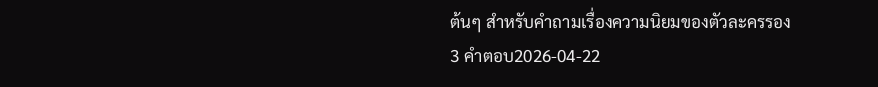ต้นๆ สำหรับคำถามเรื่องความนิยมของตัวละครรอง
3 คำตอบ2026-04-22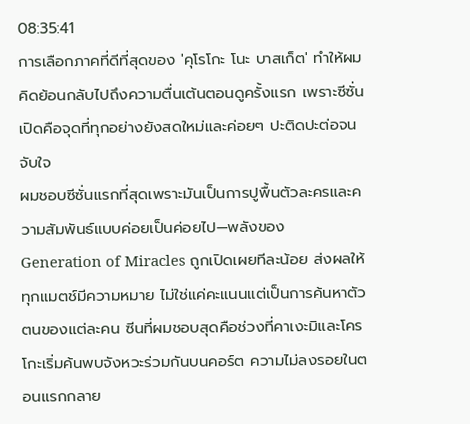08:35:41
การเลือกภาคที่ดีที่สุดของ 'คุโรโกะ โนะ บาสเก็ต' ทำให้ผมคิดย้อนกลับไปถึงความตื่นเต้นตอนดูครั้งแรก เพราะซีซั่นเปิดคือจุดที่ทุกอย่างยังสดใหม่และค่อยๆ ปะติดปะต่อจนจับใจ
ผมชอบซีซั่นแรกที่สุดเพราะมันเป็นการปูพื้นตัวละครและความสัมพันธ์แบบค่อยเป็นค่อยไป—พลังของ Generation of Miracles ถูกเปิดเผยทีละน้อย ส่งผลให้ทุกแมตช์มีความหมาย ไม่ใช่แค่คะแนนแต่เป็นการค้นหาตัวตนของแต่ละคน ซีนที่ผมชอบสุดคือช่วงที่คาเงะมิและโครโกะเริ่มค้นพบจังหวะร่วมกันบนคอร์ต ความไม่ลงรอยในตอนแรกกลาย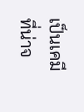เป็นเคมีที่น่าจ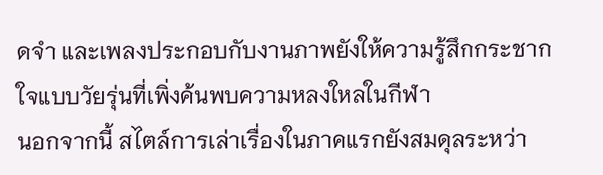ดจำ และเพลงประกอบกับงานภาพยังให้ความรู้สึกกระชากใจแบบวัยรุ่นที่เพิ่งค้นพบความหลงใหลในกีฬา
นอกจากนี้ สไตล์การเล่าเรื่องในภาคแรกยังสมดุลระหว่า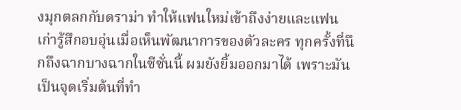งมุกตลกกับดราม่า ทำให้แฟนใหม่เข้าถึงง่ายและแฟนเก่ารู้สึกอบอุ่นเมื่อเห็นพัฒนาการของตัวละคร ทุกครั้งที่นึกถึงฉากบางฉากในซีซั่นนี้ ผมยังยิ้มออกมาได้ เพราะมันเป็นจุดเริ่มต้นที่ทำ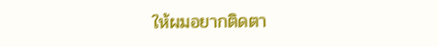ให้ผมอยากติดตา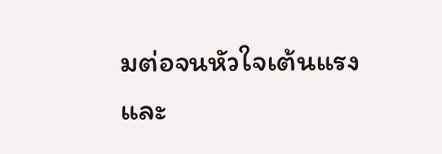มต่อจนหัวใจเต้นแรง และ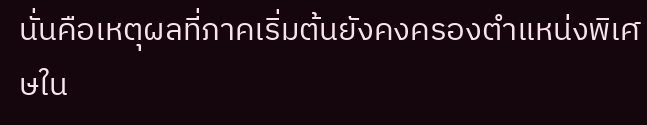นั่นคือเหตุผลที่ภาคเริ่มต้นยังคงครองตำแหน่งพิเศษใน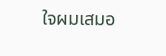ใจผมเสมอ